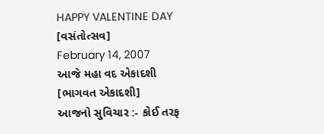HAPPY VALENTINE DAY [વસંતોત્સવ]
February 14, 2007
આજે મહા વદ એકાદશી [ભાગવત એકાદશી]
આજનો સુવિચાર :- કોઈ તરફ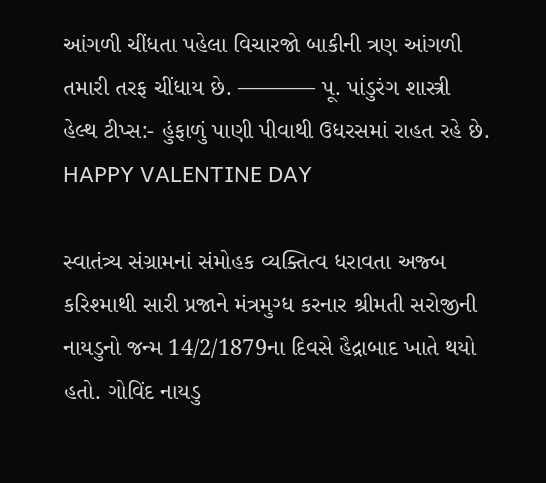આંગળી ચીંધતા પહેલા વિચારજો બાકીની ત્રણ આંગળી તમારી તરફ ચીંધાય છે. ———– પૂ. પાંડુરંગ શાસ્ત્રી
હેલ્થ ટીપ્સ:- હુંફાળું પાણી પીવાથી ઉધરસમાં રાહત રહે છે.
HAPPY VALENTINE DAY

સ્વાતંત્ર્ય સંગ્રામનાં સંમોહક વ્યક્તિત્વ ધરાવતા અજ્બ કરિશ્માથી સારી પ્રજાને મંત્રમુગ્ધ કરનાર શ્રીમતી સરોજીની નાયડુનો જન્મ 14/2/1879ના દિવસે હૈદ્રાબાદ ખાતે થયો હતો. ગોવિંદ નાયડુ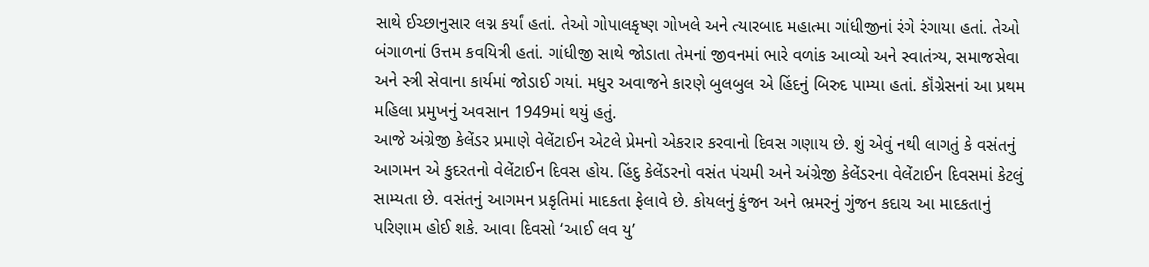સાથે ઈચ્છાનુસાર લગ્ન કર્યાં હતાં. તેઓ ગોપાલકૃષ્ણ ગોખલે અને ત્યારબાદ મહાત્મા ગાંધીજીનાં રંગે રંગાયા હતાં. તેઓ બંગાળનાં ઉત્તમ કવયિત્રી હતાં. ગાંધીજી સાથે જોડાતા તેમનાં જીવનમાં ભારે વળાંક આવ્યો અને સ્વાતંત્ર્ય, સમાજસેવા અને સ્ત્રી સેવાના કાર્યમાં જોડાઈ ગયાં. મધુર અવાજને કારણે બુલબુલ એ હિંદનું બિરુદ પામ્યા હતાં. કૉંગ્રેસનાં આ પ્રથમ મહિલા પ્રમુખનું અવસાન 1949માં થયું હતું.
આજે અંગ્રેજી કેલેંડર પ્રમાણે વેલેંટાઈન એટલે પ્રેમનો એકરાર કરવાનો દિવસ ગણાય છે. શું એવું નથી લાગતું કે વસંતનું આગમન એ કુદરતનો વેલેંટાઈન દિવસ હોય. હિંદુ કેલેંડરનો વસંત પંચમી અને અંગ્રેજી કેલેંડરના વેલેંટાઈન દિવસમાં કેટલું સામ્યતા છે. વસંતનું આગમન પ્રકૃતિમાં માદકતા ફેલાવે છે. કોયલનું કુંજન અને ભ્રમરનું ગુંજન કદાચ આ માદકતાનું પરિણામ હોઈ શકે. આવા દિવસો ‘આઈ લવ યુ’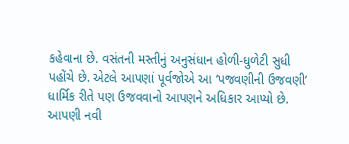કહેવાના છે. વસંતની મસ્તીનું અનુસંધાન હોળી-ધુળેટી સુધી પહોંચે છે. એટલે આપણાં પૂર્વજોએ આ ‘પજવણીની ઉજવણી’ ધાર્મિક રીતે પણ ઉજવવાનો આપણને અધિકાર આપ્યો છે.
આપણી નવી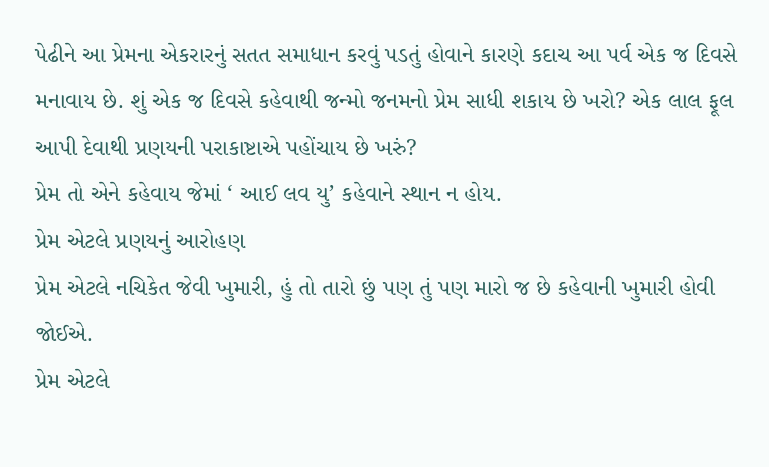પેઢીને આ પ્રેમના એકરારનું સતત સમાધાન કરવું પડતું હોવાને કારણે કદાચ આ પર્વ એક જ દિવસે મનાવાય છે. શું એક જ દિવસે કહેવાથી જન્મો જનમનો પ્રેમ સાધી શકાય છે ખરો? એક લાલ ફૂલ આપી દેવાથી પ્રણયની પરાકાષ્ટાએ પહોંચાય છે ખરું?
પ્રેમ તો એને કહેવાય જેમાં ‘ આઈ લવ યુ’ કહેવાને સ્થાન ન હોય.
પ્રેમ એટલે પ્રણયનું આરોહણ
પ્રેમ એટલે નચિકેત જેવી ખુમારી, હું તો તારો છું પણ તું પણ મારો જ છે કહેવાની ખુમારી હોવી જોઈએ.
પ્રેમ એટલે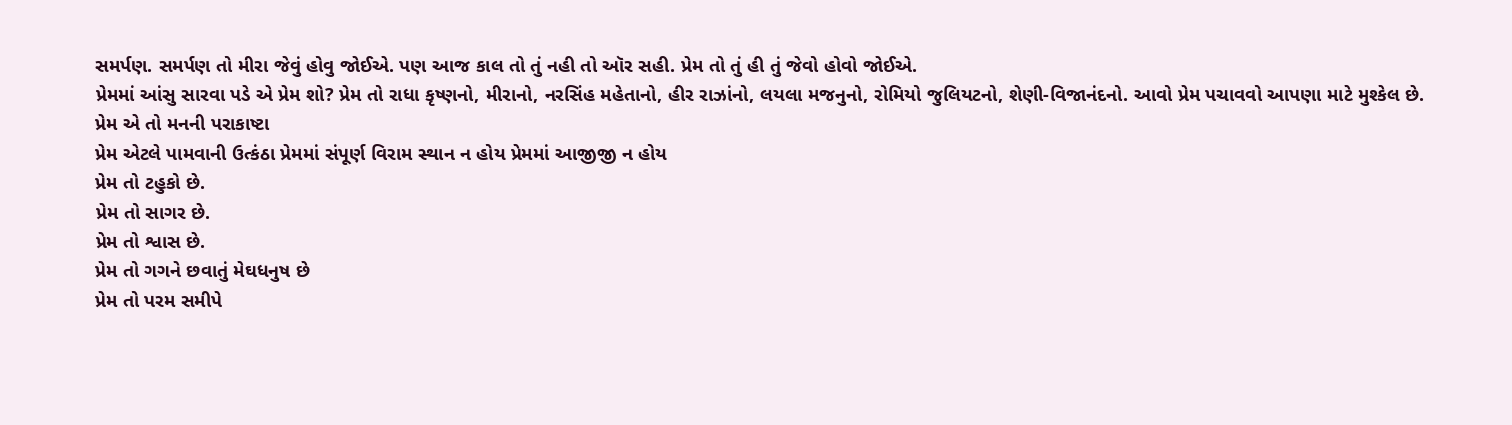સમર્પણ. સમર્પણ તો મીરા જેવું હોવુ જોઈએ. પણ આજ કાલ તો તું નહી તો ઑર સહી. પ્રેમ તો તું હી તું જેવો હોવો જોઈએ.
પ્રેમમાં આંસુ સારવા પડે એ પ્રેમ શો? પ્રેમ તો રાધા કૃષ્ણનો, મીરાનો, નરસિંહ મહેતાનો, હીર રાઝાંનો, લયલા મજનુનો, રોમિયો જુલિયટનો, શેણી-વિજાનંદનો. આવો પ્રેમ પચાવવો આપણા માટે મુશ્કેલ છે.
પ્રેમ એ તો મનની પરાકાષ્ટા
પ્રેમ એટલે પામવાની ઉત્કંઠા પ્રેમમાં સંપૂર્ણ વિરામ સ્થાન ન હોય પ્રેમમાં આજીજી ન હોય
પ્રેમ તો ટહુકો છે.
પ્રેમ તો સાગર છે.
પ્રેમ તો શ્વાસ છે.
પ્રેમ તો ગગને છવાતું મેઘધનુષ છે
પ્રેમ તો પરમ સમીપે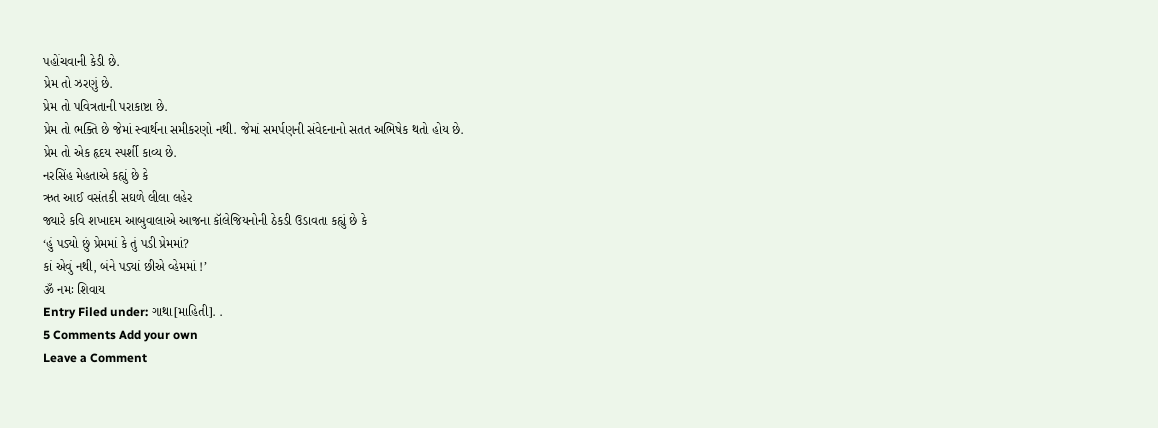પહોંચવાની કેડી છે.
પ્રેમ તો ઝરણું છે.
પ્રેમ તો પવિત્રતાની પરાકાષ્ટા છે.
પ્રેમ તો ભક્તિ છે જેમાં સ્વાર્થના સમીકરણો નથી. જેમાં સમર્પણની સંવેદનાનો સતત અભિષેક થતો હોય છે.
પ્રેમ તો એક હૃદય સ્પર્શી કાવ્ય છે.
નરસિંહ મેહતાએ કહ્યું છે કે
ઋત આઈ વસંતકી સઘળે લીલા લહેર
જ્યારે કવિ શખાદમ આબુવાલાએ આજના કૉલેજિયનોની ઠેકડી ઉડાવતા કહ્યું છે કે
‘હું પડ્યો છું પ્રેમમાં કે તું પડી પ્રેમમાં?
કાં એવું નથી, બંને પડ્યાં છીએ વ્હેમમાં !’
ૐ નમઃ શિવાય
Entry Filed under: ગાથા[માહિતી]. .
5 Comments Add your own
Leave a Comment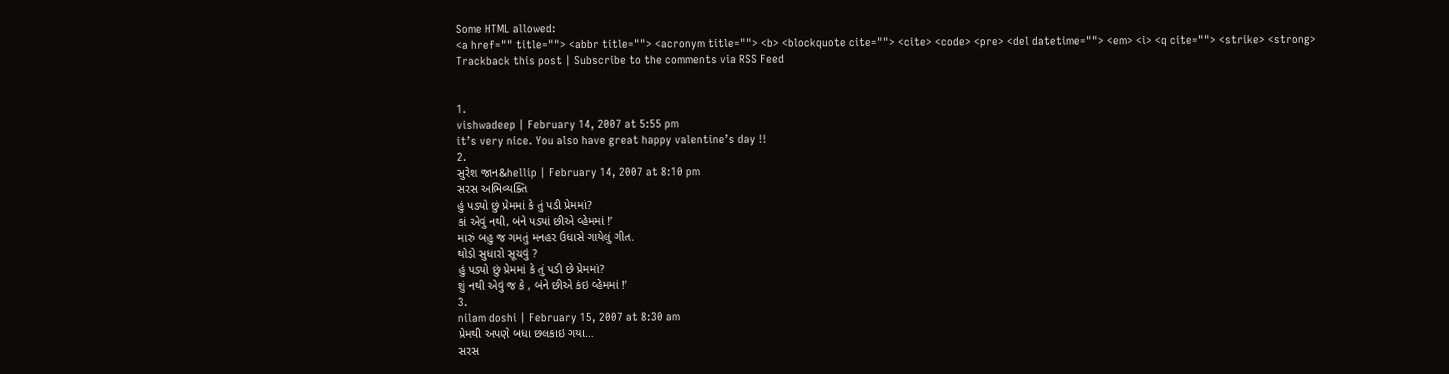Some HTML allowed:
<a href="" title=""> <abbr title=""> <acronym title=""> <b> <blockquote cite=""> <cite> <code> <pre> <del datetime=""> <em> <i> <q cite=""> <strike> <strong>
Trackback this post | Subscribe to the comments via RSS Feed


1.
vishwadeep | February 14, 2007 at 5:55 pm
it’s very nice. You also have great happy valentine’s day !!
2.
સુરેશ જાન&hellip | February 14, 2007 at 8:10 pm
સરસ અભિવ્યક્તિ
હું પડ્યો છું પ્રેમમાં કે તું પડી પ્રેમમાં?
કાં એવું નથી, બંને પડ્યાં છીએ વ્હેમમાં !’
મારું બહુ જ ગમતું મનહર ઉધાસે ગાયેલું ગીત.
થોડો સુધારો સૂચવું ?
હું પડ્યો છું પ્રેમમાં કે તું પડી છે પ્રેમમાં?
શું નથી એવું જ કે , બંને છીએ કંઇ વ્હેમમાં !’
3.
nilam doshi | February 15, 2007 at 8:30 am
પ્રેમથી અપણે બધા છલકાઇ ગયા…
સરસ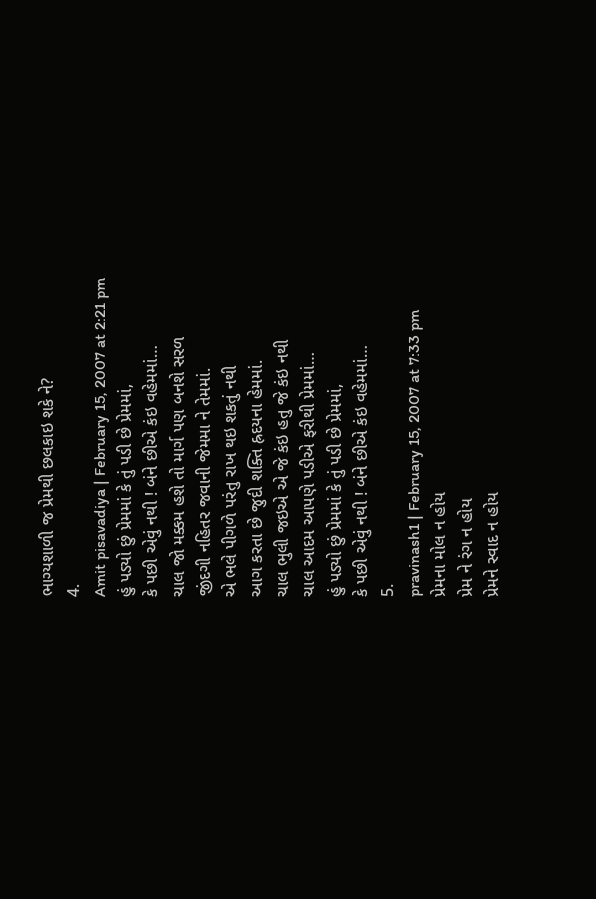ભાગ્યશાળી જ પ્રેમથી છલકાઇ શકે ને?
4.
Amit pisavadiya | February 15, 2007 at 2:21 pm
હું પડ્યો છું પ્રેમમાં કે તું પડી છે પ્રેમમાં,
કે પછી એવું નથી ! બંને છીએ કંઇ વહેમમાં…
ચાલ જો મક્કમ હશે તો માર્ગ પણ બનશે સરળ
જીંદગી નહિતર જવાની જેમમા ને તેમમાં.
એ ભલે પીગળે પરંતુ રાખ થઇ શકતું નથી
આગ કરતા છે જુદી શક્તિ હ્રદયના હેમમાં.
ચાલ ભુલી જઇએ એ જે કંઇ હતુ જે કંઇ નથી
ચાલ આદમ આપણે પડીએ ફરીથી પ્રેમમાં…
હું પડ્યો છું પ્રેમમાં કે તું પડી છે પ્રેમમાં,
કે પછી એવું નથી ! બંને છીએ કંઇ વહેમમાં…
5.
pravinash1 | February 15, 2007 at 7:33 pm
પ્રેમના મોલ ન હોય
પ્રેમ ને રંગ ન હોય
પ્રેમને સ્વાદ ન હોય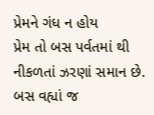પ્રેમને ગંધ ન હોય
પ્રેમ તો બસ પર્વતમાં થી
નીકળતાં ઝરણાં સમાન છે.
બસ વહ્યાં જ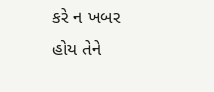કરે ન ખબર
હોય તેને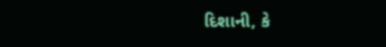દિશાની, કે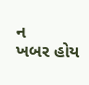ન
ખબર હોય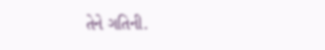તેને ગતિની.